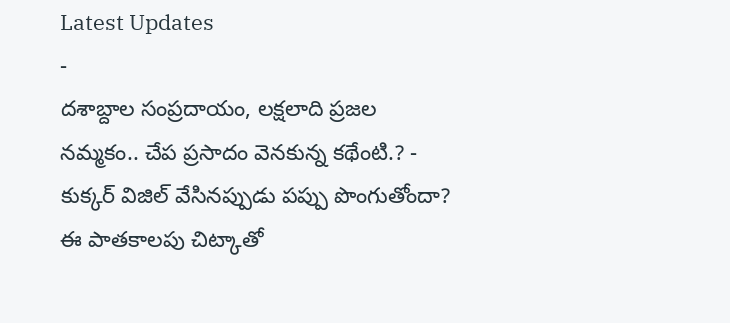Latest Updates
-
దశాబ్దాల సంప్రదాయం, లక్షలాది ప్రజల నమ్మకం.. చేప ప్రసాదం వెనకున్న కథేంటి.? -
కుక్కర్ విజిల్ వేసినప్పుడు పప్పు పొంగుతోందా? ఈ పాతకాలపు చిట్కాతో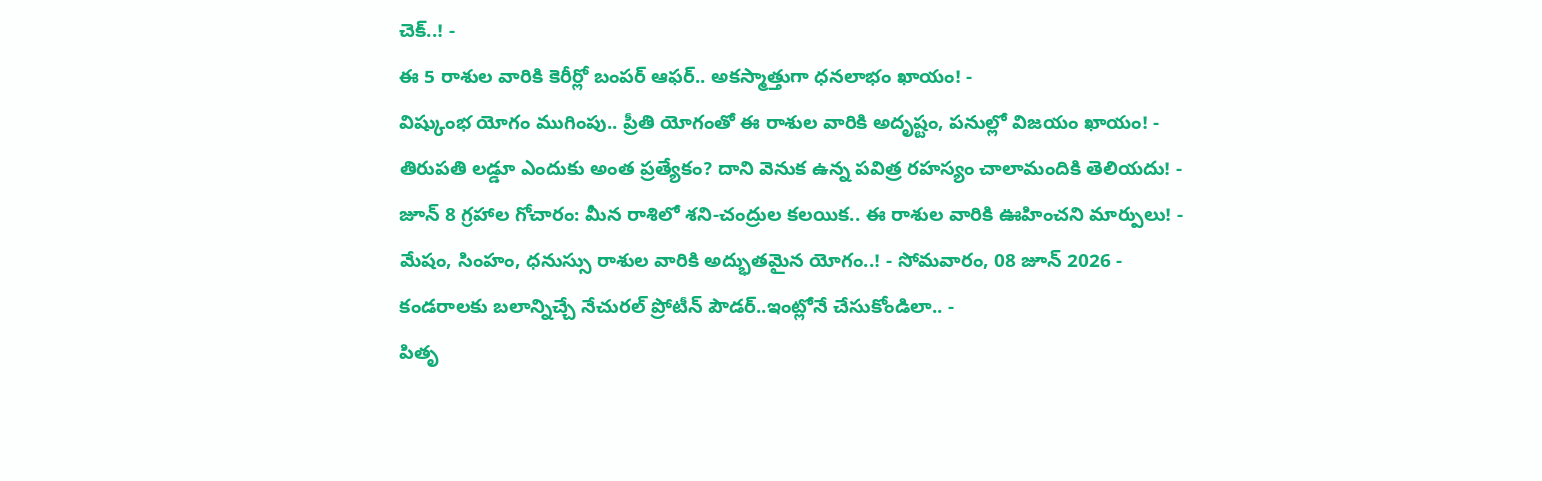చెక్..! -
ఈ 5 రాశుల వారికి కెరీర్లో బంపర్ ఆఫర్.. అకస్మాత్తుగా ధనలాభం ఖాయం! -
విష్కుంభ యోగం ముగింపు.. ప్రీతి యోగంతో ఈ రాశుల వారికి అదృష్టం, పనుల్లో విజయం ఖాయం! -
తిరుపతి లడ్డూ ఎందుకు అంత ప్రత్యేకం? దాని వెనుక ఉన్న పవిత్ర రహస్యం చాలామందికి తెలియదు! -
జూన్ 8 గ్రహాల గోచారం: మీన రాశిలో శని-చంద్రుల కలయిక.. ఈ రాశుల వారికి ఊహించని మార్పులు! -
మేషం, సింహం, ధనుస్సు రాశుల వారికి అద్భుతమైన యోగం..! - సోమవారం, 08 జూన్ 2026 -
కండరాలకు బలాన్నిచ్చే నేచురల్ ప్రోటీన్ పౌడర్..ఇంట్లోనే చేసుకోండిలా.. -
పితృ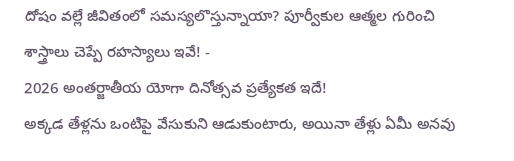దోషం వల్లే జీవితంలో సమస్యలొస్తున్నాయా? పూర్వీకుల ఆత్మల గురించి శాస్త్రాలు చెప్పే రహస్యాలు ఇవే! -
2026 అంతర్జాతీయ యోగా దినోత్సవ ప్రత్యేకత ఇదే!
అక్కడ తేళ్లను ఒంటిపై వేసుకుని ఆడుకుంటారు, అయినా తేళ్లు ఏమీ అనవు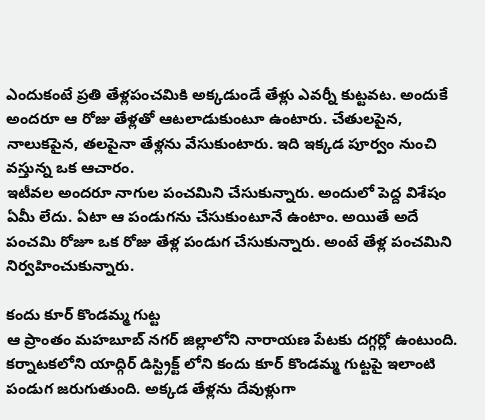ఎందుకంటే ప్రతి తేళ్లపంచమికి అక్కడుండే తేళ్లు ఎవర్నీ కుట్టవట. అందుకే అందరూ ఆ రోజు తేళ్లతో ఆటలాడుకుంటూ ఉంటారు. చేతులపైన, నాలుకపైన, తలపైనా తేళ్లను వేసుకుంటారు. ఇది ఇక్కడ పూర్వం నుంచి వస్తున్న ఒక ఆచారం.
ఇటీవల అందరూ నాగుల పంచమిని చేసుకున్నారు. అందులో పెద్ద విశేషం ఏమీ లేదు. ఏటా ఆ పండుగను చేసుకుంటూనే ఉంటాం. అయితే అదే పంచమి రోజూ ఒక రోజు తేళ్ల పండుగ చేసుకున్నారు. అంటే తేళ్ల పంచమిని నిర్వహించుకున్నారు.

కందు కూర్ కొండమ్మ గుట్ట
ఆ ప్రాంతం మహబూబ్ నగర్ జిల్లాలోని నారాయణ పేటకు దగ్గర్లో ఉంటుంది. కర్నాటకలోని యాద్గిర్ డిస్ట్రిక్ట్ లోని కందు కూర్ కొండమ్మ గుట్టపై ఇలాంటి పండుగ జరుగుతుంది. అక్కడ తేళ్లను దేవుళ్లుగా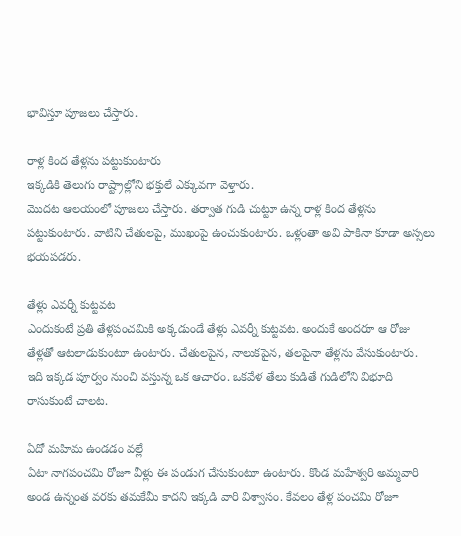భావిస్తూ పూజలు చేస్తారు.

రాళ్ల కింద తేళ్లను పట్టుకుంటారు
ఇక్కడికి తెలుగు రాష్ట్రాల్లోని భక్తులే ఎక్కువగా వెళ్తారు.
మొదట ఆలయంలో పూజలు చేస్తారు. తర్వాత గుడి చుట్టూ ఉన్న రాళ్ల కింద తేళ్లను పట్టుకుంటారు. వాటిని చేతులపై, ముఖంపై ఉంచుకుంటారు. ఒళ్లంతా అవి పాకినా కూడా అస్సలు భయపడరు.

తేళ్లు ఎవర్నీ కుట్టవట
ఎందుకంటే ప్రతి తేళ్లపంచమికి అక్కడుండే తేళ్లు ఎవర్నీ కుట్టవట. అందుకే అందరూ ఆ రోజు తేళ్లతో ఆటలాడుకుంటూ ఉంటారు. చేతులపైన, నాలుకపైన, తలపైనా తేళ్లను వేసుకుంటారు. ఇది ఇక్కడ పూర్వం నుంచి వస్తున్న ఒక ఆచారం. ఒకవేళ తేలు కుడితే గుడిలోని విభూది రాసుకుంటే చాలట.

ఏదో మహిమ ఉండడం వల్లే
ఏటా నాగపంచమి రోజూ వీళ్లు ఈ పండుగ చేసుకుంటూ ఉంటారు. కొండ మహేశ్వరి అమ్మవారి అండ ఉన్నంత వరకు తమకేమీ కాదని ఇక్కడి వారి విశ్వాసం. కేవలం తేళ్ల పంచమి రోజూ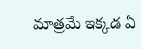మాత్రమే ఇక్కడ ఏ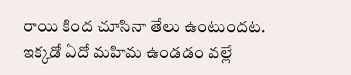రాయి కింద చూసినా తేలు ఉంటుందట. ఇక్కడో ఏదో మహిమ ఉండడం వల్లే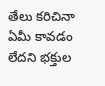తేలు కరిచినా ఏమీ కావడం లేదని భక్తుల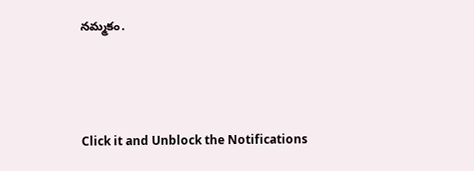నమ్మకం.



Click it and Unblock the Notifications